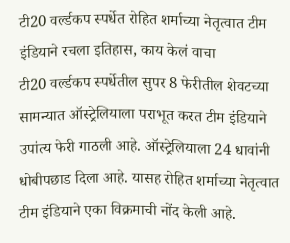टी20 वर्ल्डकप स्पर्धेत रोहित शर्माच्या नेतृत्वात टीम इंडियाने रचला इतिहास, काय केलं वाचा
टी20 वर्ल्डकप स्पर्धेतील सुपर 8 फेरीतील शेवटच्या सामन्यात ऑस्ट्रेलियाला पराभूत करत टीम इंडियाने उपांत्य फेरी गाठली आहे. ऑस्ट्रेलियाला 24 धावांनी धोबीपछाड दिला आहे. यासह रोहित शर्माच्या नेतृत्वात टीम इंडियाने एका विक्रमाची नोंद केली आहे.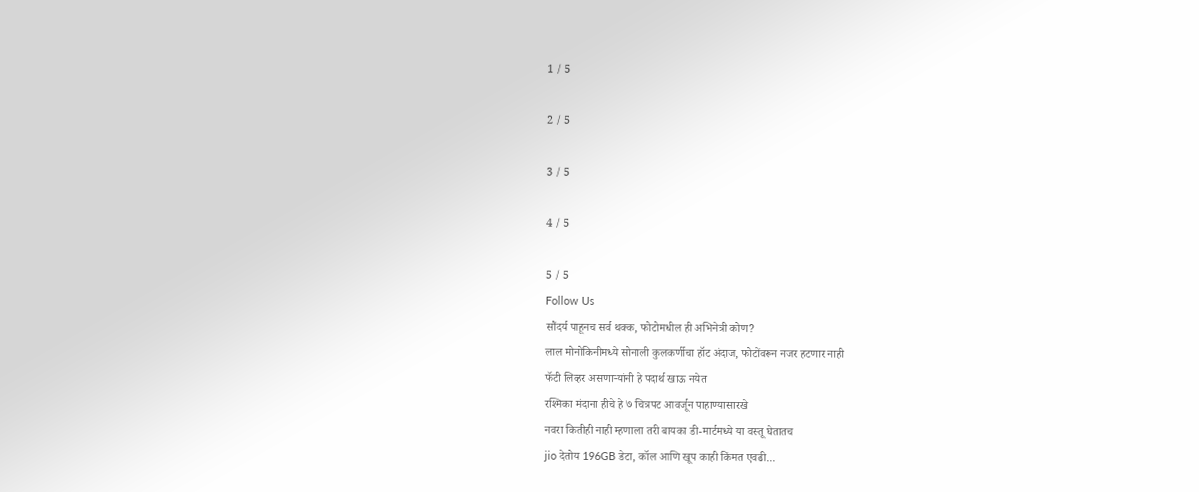1 / 5

2 / 5

3 / 5

4 / 5

5 / 5
Follow Us
सौंदर्य पाहूनच सर्व थक्क, फोटोमधील ही अभिनेत्री कोण?
लाल मोनोकिनीमध्ये सोनाली कुलकर्णीचा हॉट अंदाज, फोटोंवरून नजर हटणार नाही
फॅटी लिव्हर असणाऱ्यांनी हे पदार्थ खाऊ नयेत
रश्मिका मंदाना हीचे हे ७ चित्रपट आवर्जून पाहाण्यासारखे
नवरा कितीही नाही म्हणाला तरी बायका डी-मार्टमध्ये या वस्तू घेतातच
jio देतोय 196GB डेटा, कॉल आणि खूप काही किंमत एवढी...